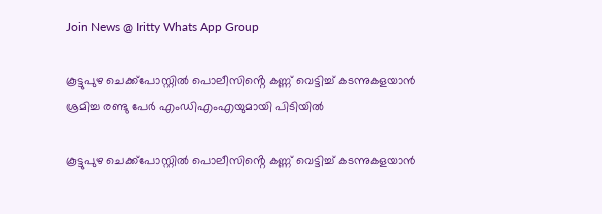Join News @ Iritty Whats App Group

കൂട്ടുപുഴ ചെക്ക്പോസ്റ്റിൽ പൊലീസിൻ്റെ കണ്ണ് വെട്ടിച്ച് കടന്നുകളയാൻ ശ്രമിച്ച രണ്ടു പേർ എംഡിഎംഎയുമായി പിടിയിൽ

കൂട്ടുപുഴ ചെക്ക്പോസ്റ്റിൽ പൊലീസിൻ്റെ കണ്ണ് വെട്ടിച്ച് കടന്നുകളയാൻ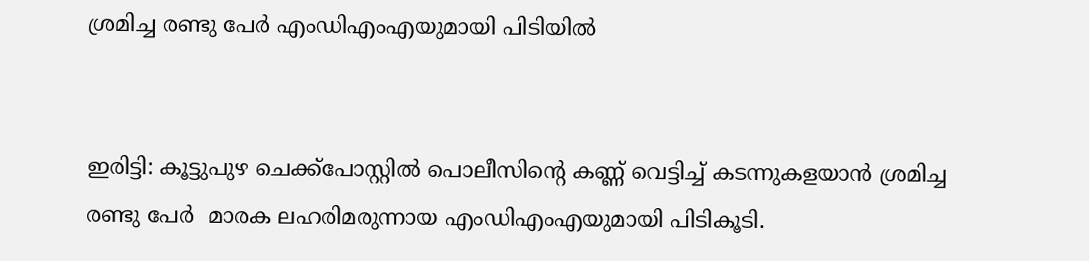ശ്രമിച്ച രണ്ടു പേർ എംഡിഎംഎയുമായി പിടിയിൽ


ഇരിട്ടി: കൂട്ടുപുഴ ചെക്ക്പോസ്റ്റിൽ പൊലീസിൻ്റെ കണ്ണ് വെട്ടിച്ച് കടന്നുകളയാൻ ശ്രമിച്ച രണ്ടു പേർ  മാരക ലഹരിമരുന്നായ എംഡിഎംഎയുമായി പിടികൂടി.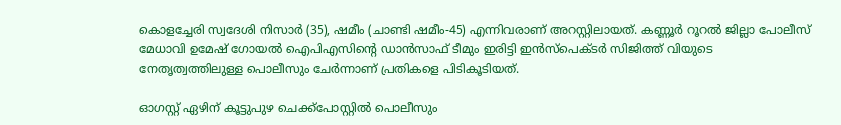കൊളച്ചേരി സ്വദേശി നിസാർ (35), ഷമീം (ചാണ്ടി ഷമീം-45) എന്നിവരാണ് അറസ്റ്റിലായത്. കണ്ണൂർ റൂറൽ ജില്ലാ പോലീസ് മേധാവി ഉമേഷ് ഗോയൽ ഐപിഎസിൻ്റെ ഡാൻസാഫ് ടീമും ഇരിട്ടി ഇൻസ്പെക്ടർ സിജിത്ത് വിയുടെ നേതൃത്വത്തിലുള്ള പൊലീസും ചേർന്നാണ് പ്രതികളെ പിടികൂടിയത്.

ഓഗസ്റ്റ് ഏഴിന് കൂട്ടുപുഴ ചെക്ക്പോസ്റ്റിൽ പൊലീസും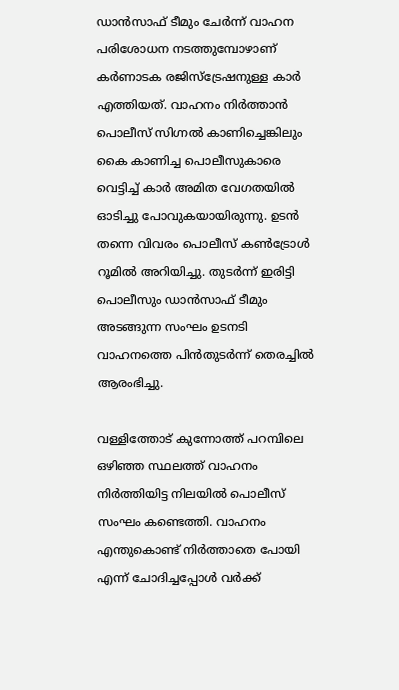ഡാൻസാഫ് ടീമും ചേർന്ന് വാഹന പരിശോധന നടത്തുമ്പോഴാണ് കർണാടക രജിസ്ട്രേഷനുള്ള കാർ എത്തിയത്. വാഹനം നിർത്താൻ പൊലീസ് സിഗ്നൽ കാണിച്ചെങ്കിലും കൈ കാണിച്ച പൊലീസുകാരെ വെട്ടിച്ച് കാർ അമിത വേഗതയിൽ ഓടിച്ചു പോവുകയായിരുന്നു. ഉടൻ തന്നെ വിവരം പൊലീസ് കൺട്രോൾ റൂമിൽ അറിയിച്ചു. തുടർന്ന് ഇരിട്ടി പൊലീസും ഡാൻസാഫ് ടീമും അടങ്ങുന്ന സംഘം ഉടനടി വാഹനത്തെ പിൻതുടർന്ന് തെരച്ചിൽ ആരംഭിച്ചു.

വള്ളിത്തോട് കുന്നോത്ത് പറമ്പിലെ ഒഴിഞ്ഞ സ്ഥലത്ത് വാഹനം നിർത്തിയിട്ട നിലയിൽ പൊലീസ് സംഘം കണ്ടെത്തി. വാഹനം എന്തുകൊണ്ട് നിർത്താതെ പോയി എന്ന് ചോദിച്ചപ്പോൾ വർക്ക്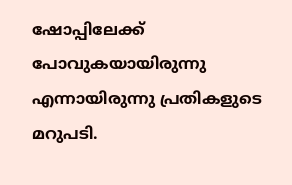ഷോപ്പിലേക്ക് പോവുകയായിരുന്നു എന്നായിരുന്നു പ്രതികളുടെ മറുപടി.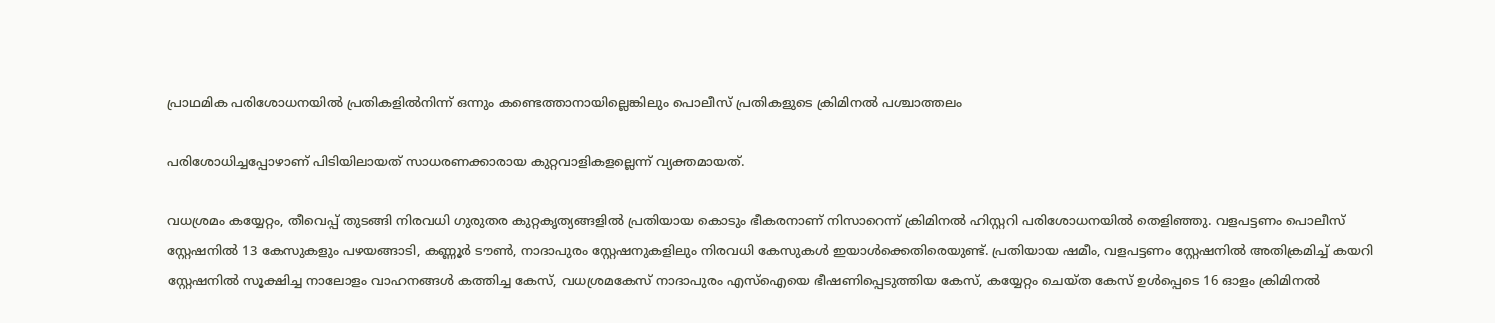പ്രാഥമിക പരിശോധനയിൽ പ്രതികളിൽനിന്ന് ഒന്നും കണ്ടെത്താനായില്ലെങ്കിലും പൊലീസ് പ്രതികളുടെ ക്രിമിനൽ പശ്ചാത്തലം

പരിശോധിച്ചപ്പോഴാണ് പിടിയിലായത് സാധരണക്കാരായ കുറ്റവാളികളല്ലെന്ന് വ്യക്തമായത്.

വധശ്രമം കയ്യേറ്റം, തീവെപ്പ് തുടങ്ങി നിരവധി ഗുരുതര കുറ്റകൃത്യങ്ങളിൽ പ്രതിയായ കൊടും ഭീകരനാണ് നിസാറെന്ന് ക്രിമിനൽ ഹിസ്റ്ററി പരിശോധനയിൽ തെളിഞ്ഞു. വളപട്ടണം പൊലീസ് സ്റ്റേഷനിൽ 13 കേസുകളും പഴയങ്ങാടി, കണ്ണൂർ ടൗൺ, നാദാപുരം സ്റ്റേഷനുകളിലും നിരവധി കേസുകൾ ഇയാൾക്കെതിരെയുണ്ട്. പ്രതിയായ ഷമീം, വളപട്ടണം സ്റ്റേഷനിൽ അതിക്രമിച്ച് കയറി സ്റ്റേഷനിൽ സൂക്ഷിച്ച നാലോളം വാഹനങ്ങൾ കത്തിച്ച കേസ്, വധശ്രമകേസ് നാദാപുരം എസ്ഐയെ ഭീഷണിപ്പെടുത്തിയ കേസ്, കയ്യേറ്റം ചെയ്ത കേസ് ഉൾപ്പെടെ 16 ഓളം ക്രിമിനൽ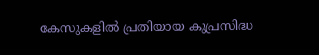കേസുകളിൽ പ്രതിയായ കുപ്രസിദ്ധ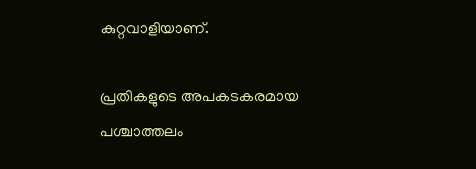കുറ്റവാളിയാണ്.

പ്രതികളുടെ അപകടകരമായ പശ്ചാത്തലം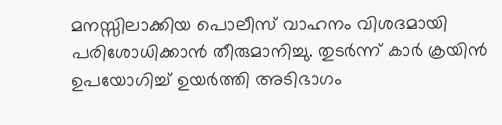മനസ്സിലാക്കിയ പൊലീസ് വാഹനം വിശദമായി പരിശോധിക്കാൻ തീരുമാനിച്ചു. തുടർന്ന് കാർ ക്രയിൻ ഉപയോഗിച്ച് ഉയർത്തി അടിഭാഗം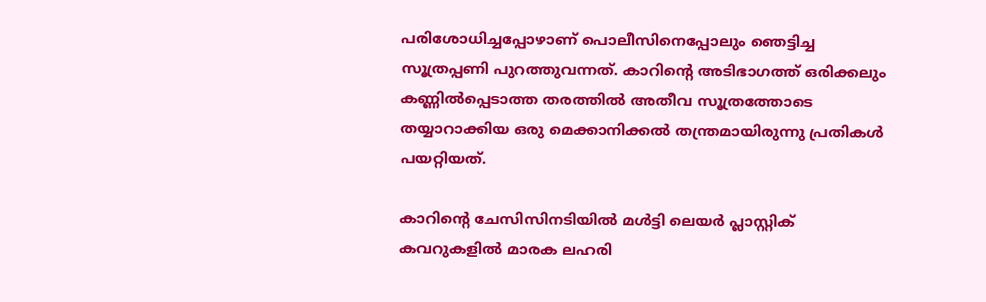പരിശോധിച്ചപ്പോഴാണ് പൊലീസിനെപ്പോലും ഞെട്ടിച്ച സൂത്രപ്പണി പുറത്തുവന്നത്. കാറിൻ്റെ അടിഭാഗത്ത് ഒരിക്കലും കണ്ണിൽപ്പെടാത്ത തരത്തിൽ അതീവ സൂത്രത്തോടെ തയ്യാറാക്കിയ ഒരു മെക്കാനിക്കൽ തന്ത്രമായിരുന്നു പ്രതികൾ പയറ്റിയത്.

കാറിൻ്റെ ചേസിസിനടിയിൽ മൾട്ടി ലെയർ പ്ലാസ്റ്റിക് കവറുകളിൽ മാരക ലഹരി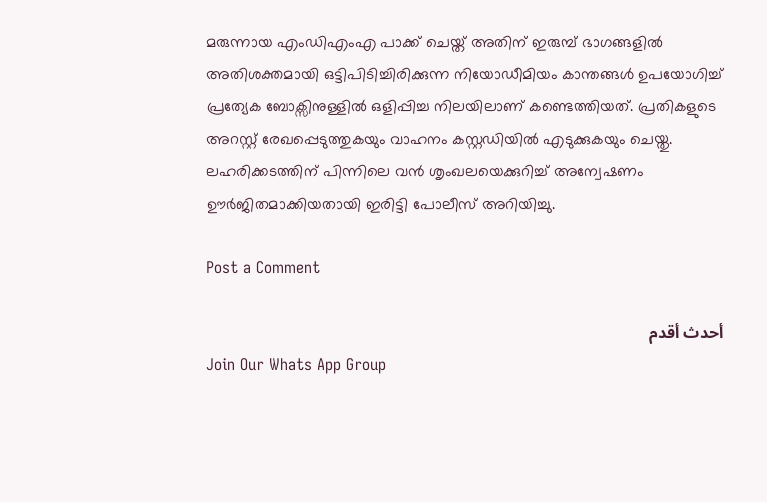മരുന്നായ എംഡിഎംഎ പാക്ക് ചെയ്ത് അതിന് ഇരുമ്പ് ഭാഗങ്ങളിൽ അതിശക്തമായി ഒട്ടിപിടിച്ചിരിക്കുന്ന നിയോഡീമിയം കാന്തങ്ങൾ ഉപയോഗിച്ച് പ്രത്യേക ബോക്സിനുള്ളിൽ ഒളിപ്പിച്ച നിലയിലാണ് കണ്ടെത്തിയത്. പ്രതികളുടെ അറസ്റ്റ് രേഖപ്പെടുത്തുകയും വാഹനം കസ്റ്റഡിയിൽ എടുക്കുകയും ചെയ്തു. ലഹരിക്കടത്തിന് പിന്നിലെ വൻ ശൃംഖലയെക്കുറിച്ച് അന്വേഷണം ഊർജിതമാക്കിയതായി ഇരിട്ടി പോലീസ് അറിയിച്ചു.

Post a Comment

أحدث أقدم
Join Our Whats App Group